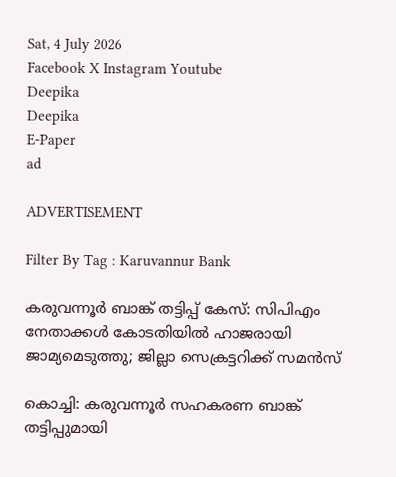Sat, 4 July 2026
Facebook X Instagram Youtube
Deepika
Deepika
E-Paper
ad

ADVERTISEMENT

Filter By Tag : Karuvannur Bank

കരുവന്നൂർ ബാങ്ക് തട്ടിപ്പ് കേസ്: സിപിഎം നേതാക്കൾ കോടതിയിൽ ഹാജരായി ജാമ്യമെടുത്തു; ജില്ലാ സെക്രട്ടറിക്ക് സമൻസ്

കൊച്ചി: കരുവന്നൂർ സഹകരണ ബാങ്ക് തട്ടിപ്പുമായി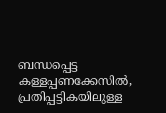ബന്ധപ്പെട്ട കള്ളപ്പണക്കേസിൽ, പ്രതിപ്പട്ടികയിലുള്ള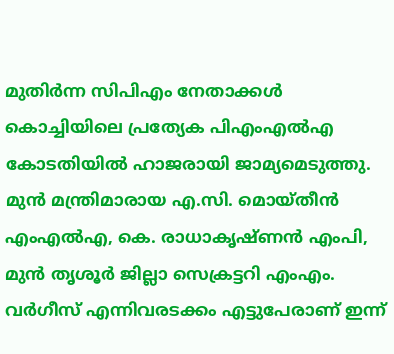മുതിർന്ന സിപിഎം നേതാക്കൾ കൊച്ചിയിലെ പ്രത്യേക പിഎംഎൽഎ കോടതിയിൽ ഹാജരായി ജാമ്യമെടുത്തു. മുൻ മന്ത്രിമാരായ എ.സി. മൊയ്തീൻ എംഎൽഎ, കെ. രാധാകൃഷ്ണൻ എംപി, മുൻ തൃശൂർ ജില്ലാ സെക്രട്ടറി എംഎം. വർഗീസ് എന്നിവരടക്കം എട്ടുപേരാണ് ഇന്ന്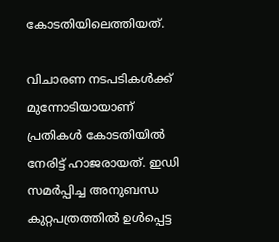കോടതിയിലെത്തിയത്.

വിചാരണ നടപടികൾക്ക് മുന്നോടിയായാണ് പ്രതികൾ കോടതിയിൽ നേരിട്ട് ഹാജരായത്. ഇഡി സമർപ്പിച്ച അനുബന്ധ കുറ്റപത്രത്തിൽ ഉൾപ്പെട്ട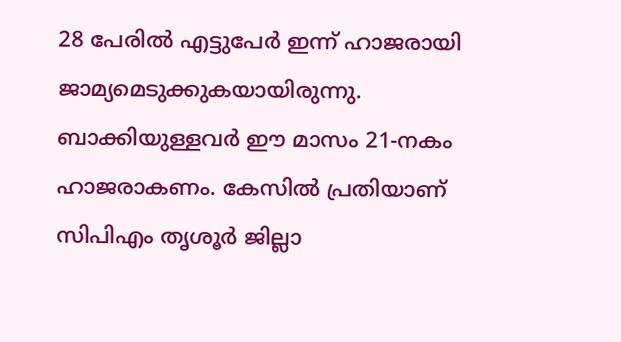28 പേരിൽ എട്ടുപേർ ഇന്ന് ഹാജരായി ജാമ്യമെടുക്കുകയായിരുന്നു. ബാക്കിയുള്ളവർ ഈ മാസം 21-നകം ഹാജരാകണം. കേസിൽ പ്രതിയാണ് സിപിഎം തൃശൂർ ജില്ലാ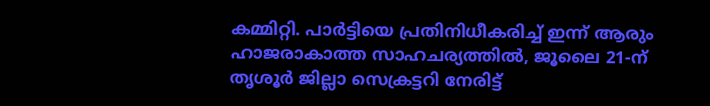കമ്മിറ്റി. പാർട്ടിയെ പ്രതിനിധീകരിച്ച് ഇന്ന് ആരും ഹാജരാകാത്ത സാഹചര്യത്തിൽ, ജൂലൈ 21-ന് തൃശൂർ ജില്ലാ സെക്രട്ടറി നേരിട്ട്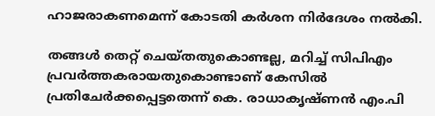ഹാജരാകണമെന്ന് കോടതി കർശന നിർദേശം നൽകി.

തങ്ങൾ തെറ്റ് ചെയ്തതുകൊണ്ടല്ല, മറിച്ച് സിപിഎം പ്രവർത്തകരായതുകൊണ്ടാണ് കേസിൽ പ്രതിചേർക്കപ്പെട്ടതെന്ന് കെ. രാധാകൃഷ്ണൻ എം.പി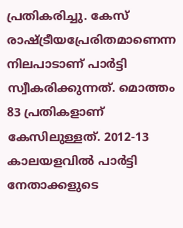പ്രതികരിച്ചു. കേസ് രാഷ്ട്രീയപ്രേരിതമാണെന്ന നിലപാടാണ് പാർട്ടി സ്വീകരിക്കുന്നത്. മൊത്തം 83 പ്രതികളാണ് കേസിലുള്ളത്. 2012-13 കാലയളവിൽ പാർട്ടി നേതാക്കളുടെ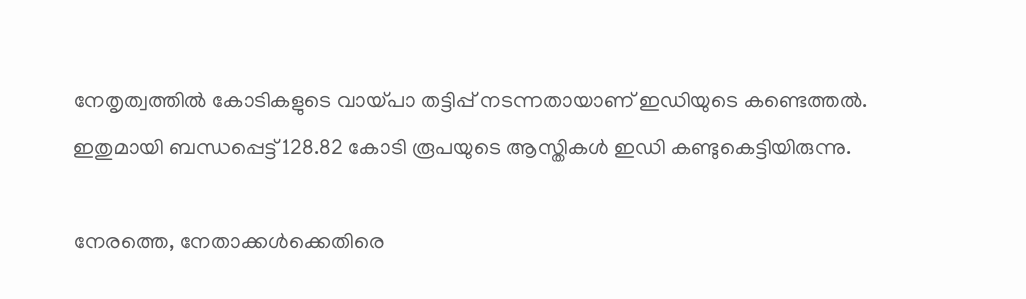നേതൃത്വത്തിൽ കോടികളുടെ വായ്പാ തട്ടിപ്പ് നടന്നതായാണ് ഇഡിയുടെ കണ്ടെത്തൽ. ഇതുമായി ബന്ധപ്പെട്ട് 128.82 കോടി രൂപയുടെ ആസ്തികൾ ഇഡി കണ്ടുകെട്ടിയിരുന്നു.

നേരത്തെ, നേതാക്കൾക്കെതിരെ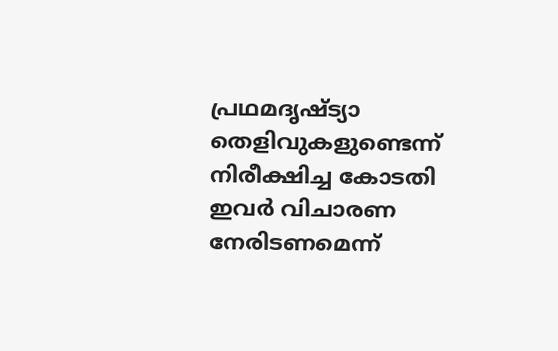പ്രഥമദൃഷ്ട്യാ തെളിവുകളുണ്ടെന്ന് നിരീക്ഷിച്ച കോടതി ഇവർ വിചാരണ നേരിടണമെന്ന്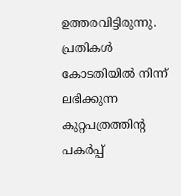ഉത്തരവിട്ടിരുന്നു. പ്രതികൾ കോടതിയിൽ നിന്ന് ലഭിക്കുന്ന കുറ്റപത്രത്തിന്‍റ പകർപ്പ്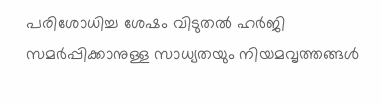പരിശോധിച്ച ശേഷം വിടുതൽ ഹർജി സമർപ്പിക്കാനുള്ള സാധ്യതയും നിയമവൃത്തങ്ങൾ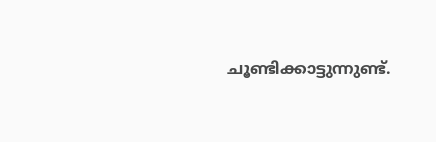ചൂണ്ടിക്കാട്ടുന്നുണ്ട്.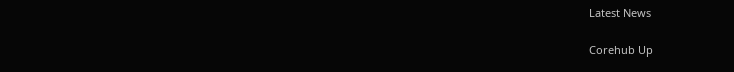Latest News

Corehub Up